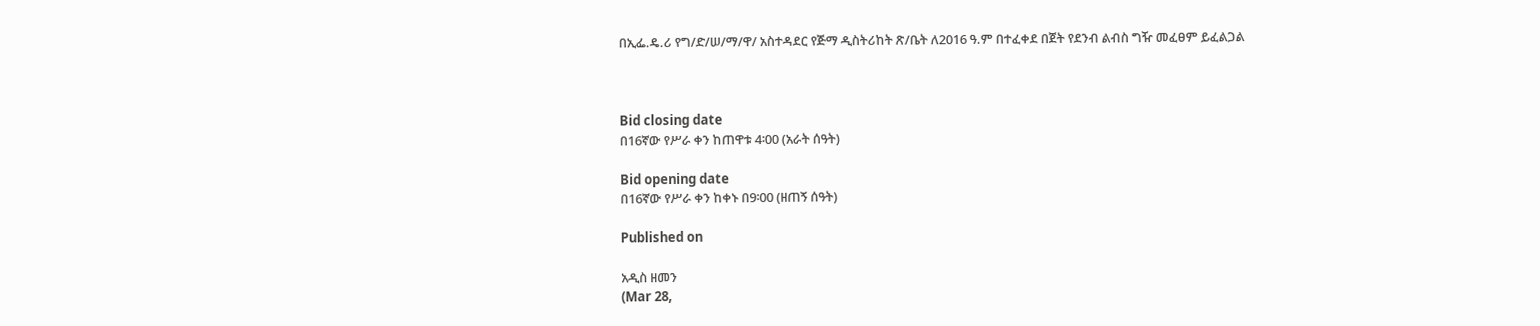በኢፌ.ዴ.ሪ የግ/ድ/ሠ/ማ/ዋ/ አስተዳደር የጅማ ዲስትሪከት ጽ/ቤት ለ2016 ዓ.ም በተፈቀደ በጀት የደንብ ልብስ ግዥ መፈፀም ይፈልጋል



Bid closing date
በ16ኛው የሥራ ቀን ከጠዋቱ 4፡00 (አራት ሰዓት)

Bid opening date
በ16ኛው የሥራ ቀን ከቀኑ በ9፡00 (ዘጠኝ ሰዓት)

Published on

አዲስ ዘመን
(Mar 28,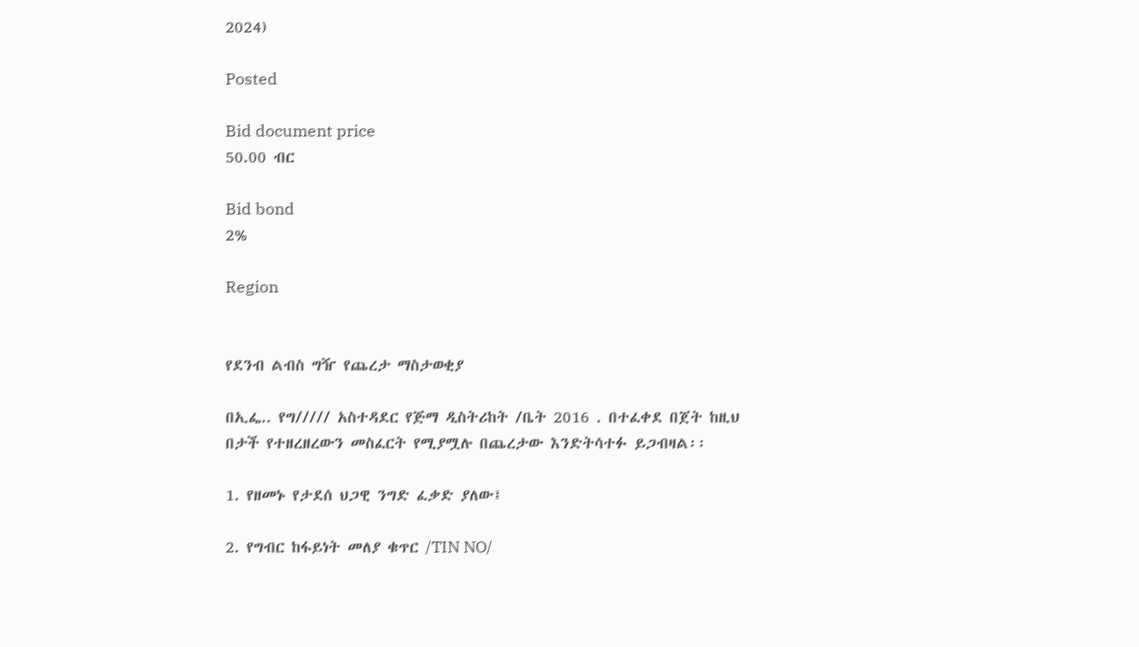2024)

Posted

Bid document price
50.00 ብር

Bid bond
2%

Region


የደንብ ልብስ ግዥ የጨረታ ማስታወቂያ

በኢፌ.. የግ///// አስተዳደር የጅማ ዲስትሪከት /ቤት 2016 . በተፈቀደ በጀት ከዚህ በታች የተዘረዘረውን መስፈርት የሚያሟሉ በጨረታው እንድትሳተፉ ይጋብዛል፡፡

1. የዘመኑ የታደሰ ህጋዊ ንግድ ፈቃድ ያለው፤

2. የግብር ከፋይነት መለያ ቁጥር /TIN NO/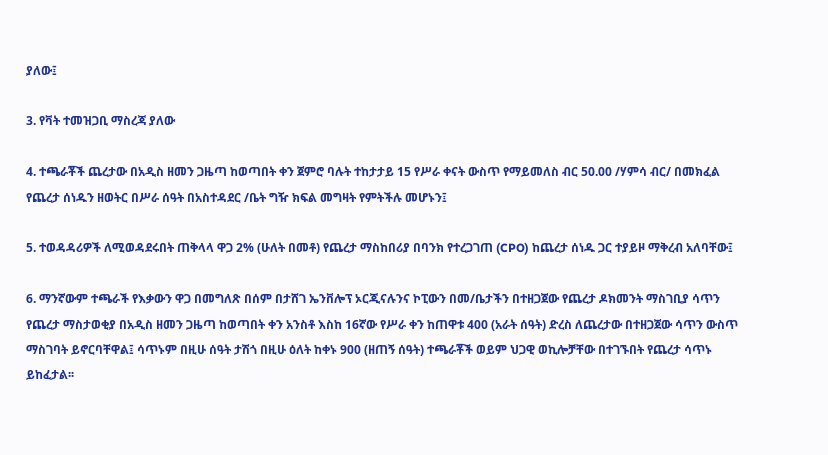ያለው፤

3. የቫት ተመዝጋቢ ማስረጃ ያለው

4. ተጫራቾች ጨረታው በአዲስ ዘመን ጋዜጣ ከወጣበት ቀን ጀምሮ ባሉት ተከታታይ 15 የሥራ ቀናት ውስጥ የማይመለስ ብር 50.00 /ሃምሳ ብር/ በመክፈል የጨረታ ሰነዱን ዘወትር በሥራ ሰዓት በአስተዳደር /ቤት ግዥ ክፍል መግዛት የምትችሉ መሆኑን፤

5. ተወዳዳሪዎች ለሚወዳደሩበት ጠቅላላ ዋጋ 2% (ሁለት በመቶ) የጨረታ ማስከበሪያ በባንክ የተረጋገጠ (CPO) ከጨረታ ሰነዱ ጋር ተያይዞ ማቅረብ አለባቸው፤

6. ማንኛውም ተጫራች የእቃውን ዋጋ በመግለጽ በሰም በታሸገ ኤንቨሎፕ ኦርጂናሉንና ኮፒውን በመ/ቤታችን በተዘጋጀው የጨረታ ዶክመንት ማስገቢያ ሳጥን የጨረታ ማስታወቂያ በአዲስ ዘመን ጋዜጣ ከወጣበት ቀን አንስቶ እስከ 16ኛው የሥራ ቀን ከጠዋቱ 400 (አራት ሰዓት) ድረስ ለጨረታው በተዘጋጀው ሳጥን ውስጥ ማስገባት ይኖርባቸዋል፤ ሳጥኑም በዚሁ ሰዓት ታሽጎ በዚሁ ዕለት ከቀኑ 900 (ዘጠኝ ሰዓት) ተጫራቾች ወይም ህጋዊ ወኪሎቻቸው በተገኙበት የጨረታ ሳጥኑ ይከፈታል፡፡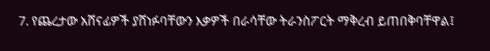7. የጨረታው አሸናፊዎች ያሸነፉባቸውን እቃዎች በራሳቸው ትራንስፖርት ማቅረብ ይጠበቅባቸዋል፤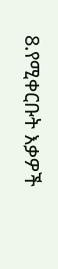8.የሚቀርቡት እቃዎች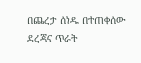በጨረታ ሰነዱ በተጠቀሰው ደረጃና ጥራት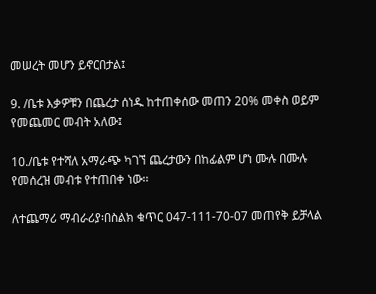መሠረት መሆን ይኖርበታል፤

9. /ቤቱ እቃዎቹን በጨረታ ሰነዱ ከተጠቀሰው መጠን 20% መቀስ ወይም የመጨመር መብት አለው፤

10./ቤቱ የተሻለ አማራጭ ካገኘ ጨረታውን በከፊልም ሆነ ሙሉ በሙሉ የመሰረዝ መብቱ የተጠበቀ ነው፡፡

ለተጨማሪ ማብራሪያ፡በስልክ ቁጥር 047-111-70-07 መጠየቅ ይቻላል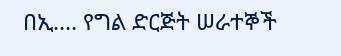በኢ.... የግል ድርጅት ሠራተኞች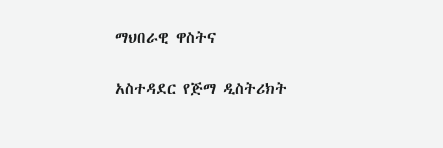ማህበራዊ ዋስትና

አስተዳደር የጅማ ዲስትሪክት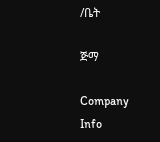/ቤት

ጅማ

Company Info